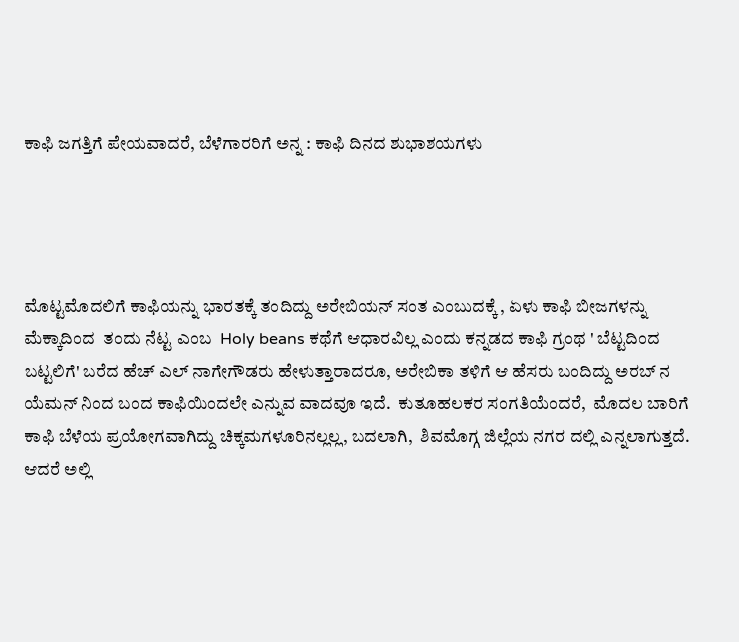ಕಾಫಿ ಜಗತ್ತಿಗೆ ಪೇಯವಾದರೆ, ಬೆಳೆಗಾರರಿಗೆ ಅನ್ನ : ಕಾಫಿ ದಿನದ ಶುಭಾಶಯಗಳು




ಮೊಟ್ಟಮೊದಲಿಗೆ ಕಾಫಿಯನ್ನು ಭಾರತಕ್ಕೆ ತಂದಿದ್ದು ಅರೇಬಿಯನ್ ಸಂತ ಎಂಬುದಕ್ಕೆ , ಏಳು ಕಾಫಿ ಬೀಜಗಳನ್ನು ಮೆಕ್ಕಾದಿಂದ  ತಂದು ನೆಟ್ಟ ಎಂಬ  Holy beans ಕಥೆಗೆ ಆಧಾರವಿಲ್ಲ ಎಂದು ಕನ್ನಡದ ಕಾಫಿ ಗ್ರಂಥ ' ಬೆಟ್ಟದಿಂದ ಬಟ್ಟಲಿಗೆ' ಬರೆದ ಹೆಚ್ ಎಲ್ ನಾಗೇಗೌಡರು ಹೇಳುತ್ತಾರಾದರೂ, ಅರೇಬಿಕಾ ತಳಿಗೆ ಆ ಹೆಸರು ಬಂದಿದ್ದು ಅರಬ್ ನ ಯೆಮನ್ ನಿಂದ ಬಂದ ಕಾಫಿಯಿಂದಲೇ ಎನ್ನುವ ವಾದವೂ ಇದೆ.  ಕುತೂಹಲಕರ ಸಂಗತಿಯೆಂದರೆ,  ಮೊದಲ ಬಾರಿಗೆ ಕಾಫಿ ಬೆಳೆಯ ಪ್ರಯೋಗವಾಗಿದ್ದು ಚಿಕ್ಕಮಗಳೂರಿನಲ್ಲಲ್ಲ, ಬದಲಾಗಿ,  ಶಿವಮೊಗ್ಗ ಜಿಲ್ಲೆಯ ನಗರ ದಲ್ಲಿ ಎನ್ನಲಾಗುತ್ತದೆ. ಆದರೆ ಅಲ್ಲಿ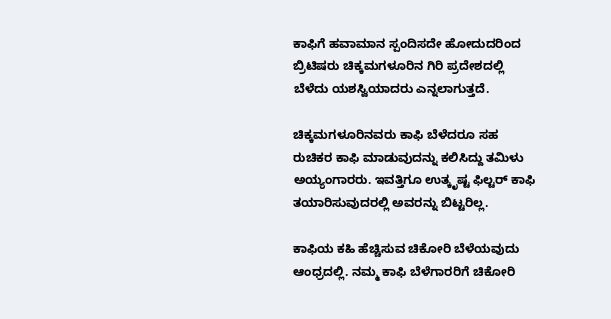ಕಾಫಿಗೆ ಹವಾಮಾನ ಸ್ಪಂದಿಸದೇ ಹೋದುದರಿಂದ ಬ್ರಿಟಿಷರು ಚಿಕ್ಕಮಗಳೂರಿನ ಗಿರಿ ಪ್ರದೇಶದಲ್ಲಿ ಬೆಳೆದು ಯಶಸ್ವಿಯಾದರು ಎನ್ನಲಾಗುತ್ತದೆ.

ಚಿಕ್ಕಮಗಳೂರಿನವರು ಕಾಫಿ ಬೆಳೆದರೂ ಸಹ ರುಚಿಕರ ಕಾಫಿ ಮಾಡುವುದನ್ನು ಕಲಿಸಿದ್ದು ತಮಿಳು ಅಯ್ಯಂಗಾರರು. ಇವತ್ತಿಗೂ ಉತ್ಕೃಷ್ಟ ಫಿಲ್ಟರ್ ಕಾಫಿ ತಯಾರಿಸುವುದರಲ್ಲಿ ಅವರನ್ನು ಬಿಟ್ಟರಿಲ್ಲ.

ಕಾಫಿಯ ಕಹಿ ಹೆಚ್ಚಿಸುವ ಚಿಕೋರಿ ಬೆಳೆಯವುದು ಆಂಧ್ರದಲ್ಲಿ. ನಮ್ಮ ಕಾಫಿ ಬೆಳೆಗಾರರಿಗೆ ಚಿಕೋರಿ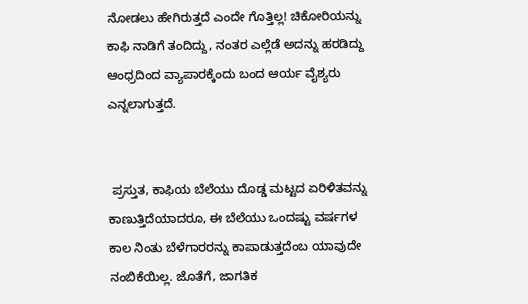ನೋಡಲು ಹೇಗಿರುತ್ತದೆ ಎಂದೇ ಗೊತ್ತಿಲ್ಲ! ಚಿಕೋರಿಯನ್ನು ಕಾಫಿ ನಾಡಿಗೆ ತಂದಿದ್ದು, ನಂತರ ಎಲ್ಲೆಡೆ ಅದನ್ನು ಹರಡಿದ್ದು ಆಂಧ್ರದಿಂದ ವ್ಯಾಪಾರಕ್ಕೆಂದು ಬಂದ ಆರ್ಯ ವೈಶ್ಯರು ಎನ್ನಲಾಗುತ್ತದೆ.


 ಪ್ರಸ್ತುತ, ಕಾಫಿಯ ಬೆಲೆಯು ದೊಡ್ಡ ಮಟ್ಟದ ಏರಿಳಿತವನ್ನು ಕಾಣುತ್ತಿದೆಯಾದರೂ, ಈ ಬೆಲೆಯು ಒಂದಷ್ಟು ವರ್ಷಗಳ ಕಾಲ ನಿಂತು ಬೆಳೆಗಾರರನ್ನು ಕಾಪಾಡುತ್ತದೆಂಬ ಯಾವುದೇ ನಂಬಿಕೆಯಿಲ್ಲ. ಜೊತೆಗೆ, ಜಾಗತಿಕ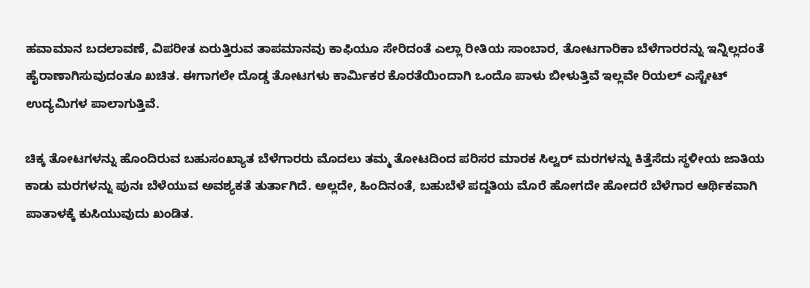ಹವಾಮಾನ ಬದಲಾವಣೆ, ವಿಪರೀತ ಏರುತ್ತಿರುವ ತಾಪಮಾನವು ಕಾಫಿಯೂ ಸೇರಿದಂತೆ ಎಲ್ಲಾ ರೀತಿಯ ಸಾಂಬಾರ, ತೋಟಗಾರಿಕಾ ಬೆಳೆಗಾರರನ್ನು ಇನ್ನಿಲ್ಲದಂತೆ ಹೈರಾಣಾಗಿಸುವುದಂತೂ ಖಚಿತ. ಈಗಾಗಲೇ ದೊಡ್ಡ ತೋಟಗಳು ಕಾರ್ಮಿಕರ ಕೊರತೆಯಿಂದಾಗಿ ಒಂದೊ ಪಾಳು ಬೀಳುತ್ತಿವೆ ಇಲ್ಲವೇ ರಿಯಲ್ ಎಸ್ಟೇಟ್ ಉದ್ಯಮಿಗಳ ಪಾಲಾಗುತ್ತಿವೆ.

ಚಿಕ್ಕ ತೋಟಗಳನ್ನು ಹೊಂದಿರುವ ಬಹುಸಂಖ್ಯಾತ ಬೆಳೆಗಾರರು ಮೊದಲು ತಮ್ಮ ತೋಟದಿಂದ ಪರಿಸರ ಮಾರಕ ಸಿಲ್ವರ್ ಮರಗಳನ್ನು ಕಿತ್ತೆಸೆದು ಸ್ಥಳೀಯ ಜಾತಿಯ ಕಾಡು ಮರಗಳನ್ನು ಪುನಃ ಬೆಳೆಯುವ ಅವಶ್ಯಕತೆ ತುರ್ತಾಗಿದೆ. ಅಲ್ಲದೇ, ಹಿಂದಿನಂತೆ, ಬಹುಬೆಳೆ ಪದ್ದತಿಯ ಮೊರೆ ಹೋಗದೇ ಹೋದರೆ ಬೆಳೆಗಾರ ಆರ್ಥಿಕವಾಗಿ ಪಾತಾಳಕ್ಕೆ ಕುಸಿಯುವುದು ಖಂಡಿತ.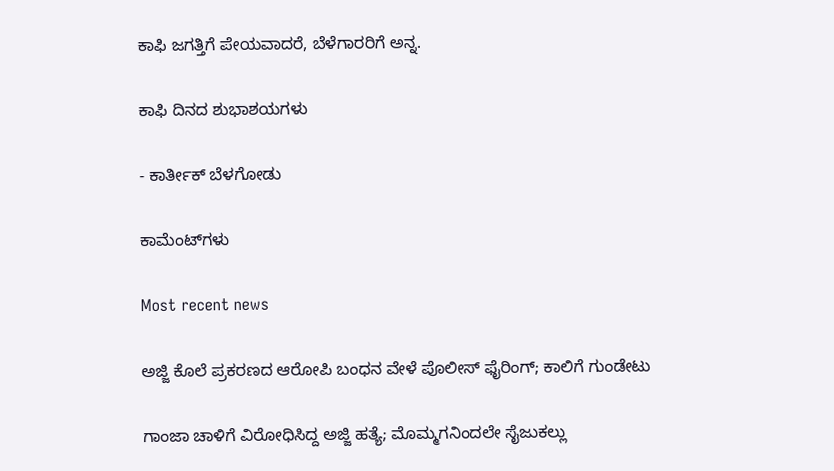ಕಾಫಿ ಜಗತ್ತಿಗೆ ಪೇಯವಾದರೆ, ಬೆಳೆಗಾರರಿಗೆ ಅನ್ನ.

ಕಾಫಿ ದಿನದ ಶುಭಾಶಯಗಳು

- ಕಾರ್ತೀಕ್ ಬೆಳಗೋಡು

ಕಾಮೆಂಟ್‌ಗಳು

Most recent news

ಅಜ್ಜಿ ಕೊಲೆ ಪ್ರಕರಣದ ಆರೋಪಿ ಬಂಧನ ವೇಳೆ ಪೊಲೀಸ್ ಫೈರಿಂಗ್; ಕಾಲಿಗೆ ಗುಂಡೇಟು

ಗಾಂಜಾ ಚಾಳಿಗೆ ವಿರೋಧಿಸಿದ್ದ ಅಜ್ಜಿ ಹತ್ಯೆ; ಮೊಮ್ಮಗನಿಂದಲೇ ಸೈಜುಕಲ್ಲು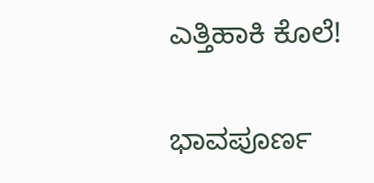ಎತ್ತಿಹಾಕಿ ಕೊಲೆ!

ಭಾವಪೂರ್ಣ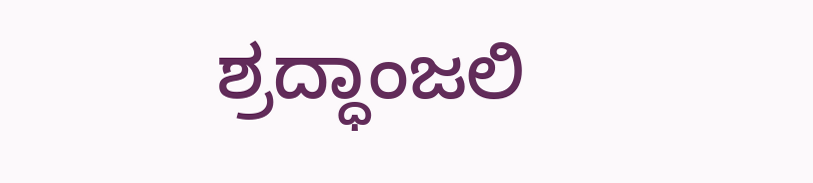ಶ್ರದ್ಧಾಂಜಲಿ